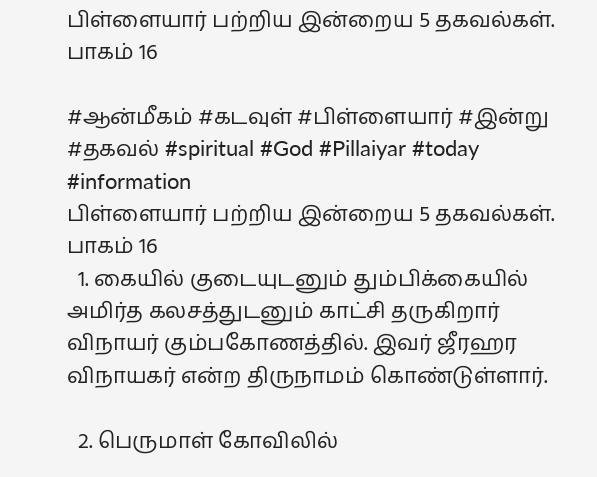பிள்ளையார் பற்றிய இன்றைய 5 தகவல்கள். பாகம் 16

#ஆன்மீகம் #கடவுள் #பிள்ளையார் #இன்று #தகவல் #spiritual #God #Pillaiyar #today #information
பிள்ளையார் பற்றிய இன்றைய 5 தகவல்கள். பாகம் 16
  1. கையில் குடையுடனும் தும்பிக்கையில் அமிர்த கலசத்துடனும் காட்சி தருகிறார் விநாயர் கும்பகோணத்தில். இவர் ஜீரஹர விநாயகர் என்ற திருநாமம் கொண்டுள்ளார்.

  2. பெருமாள் கோவிலில்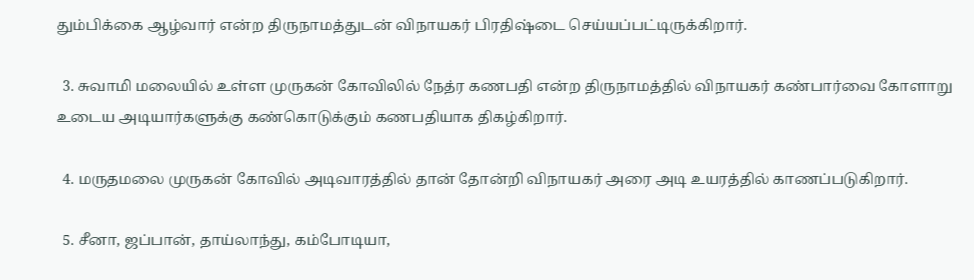தும்பிக்கை ஆழ்வார் என்ற திருநாமத்துடன் விநாயகர் பிரதிஷ்டை செய்யப்பட்டிருக்கிறார்.

  3. சுவாமி மலையில் உள்ள முருகன் கோவிலில் நேத்ர கணபதி என்ற திருநாமத்தில் விநாயகர் கண்பார்வை கோளாறு உடைய அடியார்களுக்கு கண்கொடுக்கும் கணபதியாக திகழ்கிறார்.

  4. மருதமலை முருகன் கோவில் அடிவாரத்தில் தான் தோன்றி விநாயகர் அரை அடி உயரத்தில் காணப்படுகிறார்.

  5. சீனா, ஜப்பான், தாய்லாந்து, கம்போடியா,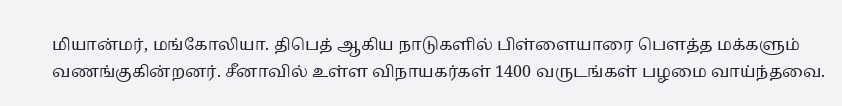மியான்மர், மங்கோலியா. திபெத் ஆகிய நாடுகளில் பிள்ளையாரை பௌத்த மக்களும் வணங்குகின்றனர். சீனாவில் உள்ள விநாயகர்கள் 1400 வருடங்கள் பழமை வாய்ந்தவை.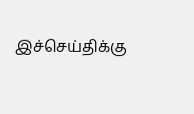இச்செய்திக்கு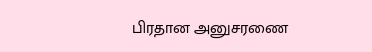பிரதான அனுசரணை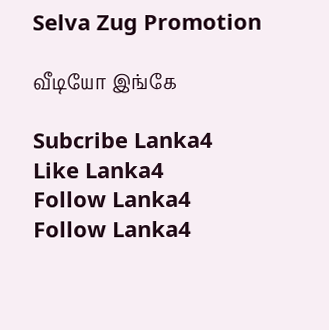Selva Zug Promotion

வீடியோ இங்கே

Subcribe Lanka4
Like Lanka4
Follow Lanka4
Follow Lanka4